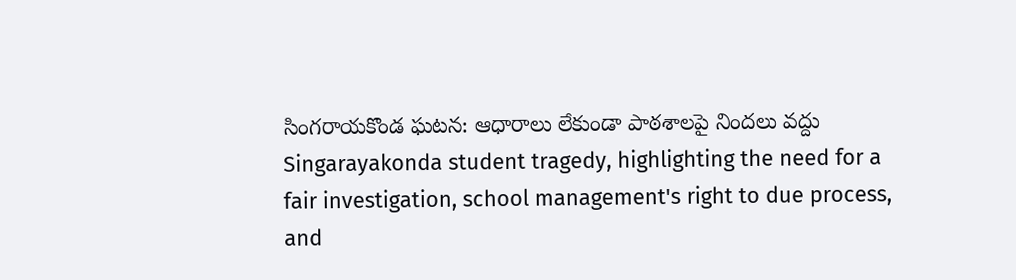సింగరాయకొండ ఘటన: ఆధారాలు లేకుండా పాఠశాలపై నిందలు వద్దు
Singarayakonda student tragedy, highlighting the need for a fair investigation, school management's right to due process, and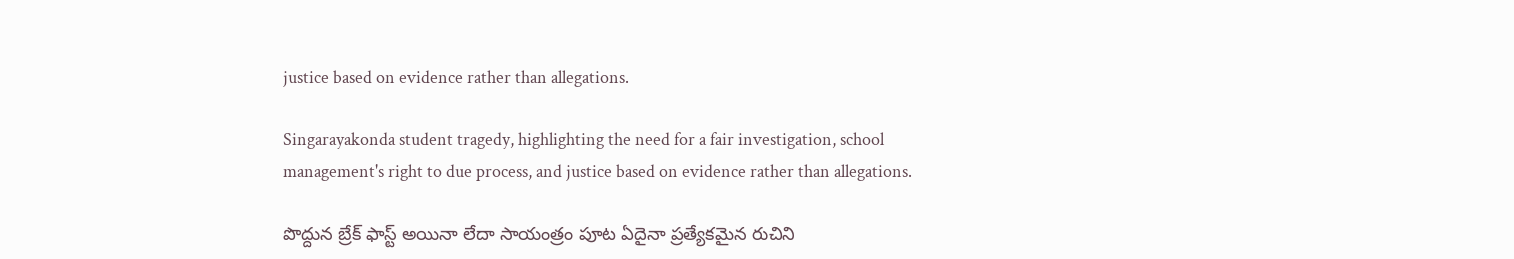justice based on evidence rather than allegations.

Singarayakonda student tragedy, highlighting the need for a fair investigation, school management's right to due process, and justice based on evidence rather than allegations.

పొద్దున బ్రేక్ ఫాస్ట్ అయినా లేదా సాయంత్రం పూట ఏదైనా ప్రత్యేకమైన రుచిని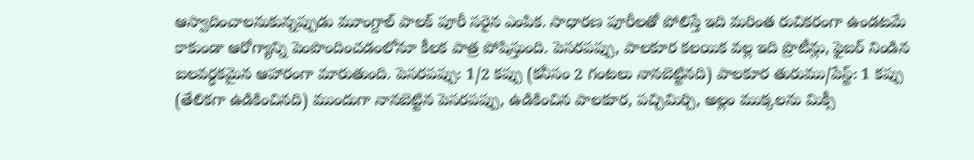ఆస్వాదించాలనుకున్నప్పుడు మూంగ్దాల్ పాలక్ పూరీ సరైన ఎంపిక. సాధారణ పూరీలతో పోలిస్తే ఇది మరింత రుచికరంగా ఉండటమే కాకుండా ఆరోగ్యాన్ని పెంపొందించడంలోనూ కీలక పాత్ర పోషిస్తుంది. పెసరపప్పు, పాలకూర కలయిక వల్ల ఇది ప్రొటీన్లు, ఫైబర్ నిండిన బలవర్ధకమైన ఆహారంగా మారుతుంది. పెసరపప్పు: 1/2 కప్పు (కనీసం 2 గంటలు నానబెట్టినది) పాలకూర తురుము/పేస్ట్: 1 కప్పు (తేలికగా ఉడికించినది) ముందుగా నానబెట్టిన పెసరపప్పు, ఉడికించిన పాలకూర, పచ్చిమిర్చి, అల్లం ముక్కలను మిక్సీ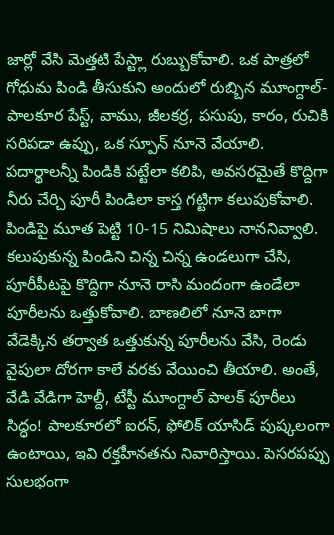జార్లో వేసి మెత్తటి పేస్ట్లా రుబ్బుకోవాలి. ఒక పాత్రలో గోధుమ పిండి తీసుకుని అందులో రుబ్బిన మూంగ్దాల్-పాలకూర పేస్ట్, వాము, జీలకర్ర, పసుపు, కారం, రుచికి సరిపడా ఉప్పు, ఒక స్పూన్ నూనె వేయాలి. పదార్థాలన్నీ పిండికి పట్టేలా కలిపి, అవసరమైతే కొద్దిగా నీరు చేర్చి పూరీ పిండిలా కాస్త గట్టిగా కలుపుకోవాలి. పిండిపై మూత పెట్టి 10-15 నిమిషాలు నాననివ్వాలి. కలుపుకున్న పిండిని చిన్న చిన్న ఉండలుగా చేసి, పూరీపీటపై కొద్దిగా నూనె రాసి మందంగా ఉండేలా పూరీలను ఒత్తుకోవాలి. బాణలిలో నూనె బాగా వేడెక్కిన తర్వాత ఒత్తుకున్న పూరీలను వేసి, రెండు వైపులా దోరగా కాలే వరకు వేయించి తీయాలి. అంతే, వేడి వేడిగా హెల్దీ, టేస్టీ మూంగ్దాల్ పాలక్ పూరీలు సిద్ధం! పాలకూరలో ఐరన్, ఫోలిక్ యాసిడ్ పుష్కలంగా ఉంటాయి, ఇవి రక్తహీనతను నివారిస్తాయి. పెసరపప్పు సులభంగా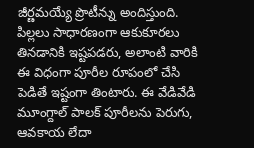జీర్ణమయ్యే ప్రొటీన్ను అందిస్తుంది. పిల్లలు సాధారణంగా ఆకుకూరలు తినడానికి ఇష్టపడరు, అలాంటి వారికి ఈ విధంగా పూరీల రూపంలో చేసి పెడితే ఇష్టంగా తింటారు. ఈ వేడివేడి మూంగ్దాల్ పాలక్ పూరీలను పెరుగు, ఆవకాయ లేదా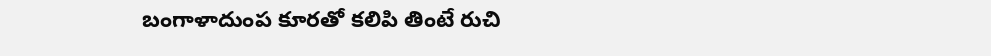బంగాళాదుంప కూరతో కలిపి తింటే రుచి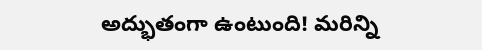అద్భుతంగా ఉంటుంది! మరిన్ని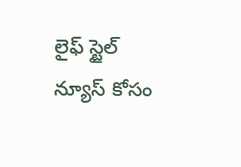లైఫ్ స్టైల్ న్యూస్ కోసం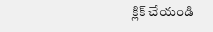క్లిక్ చేయండి